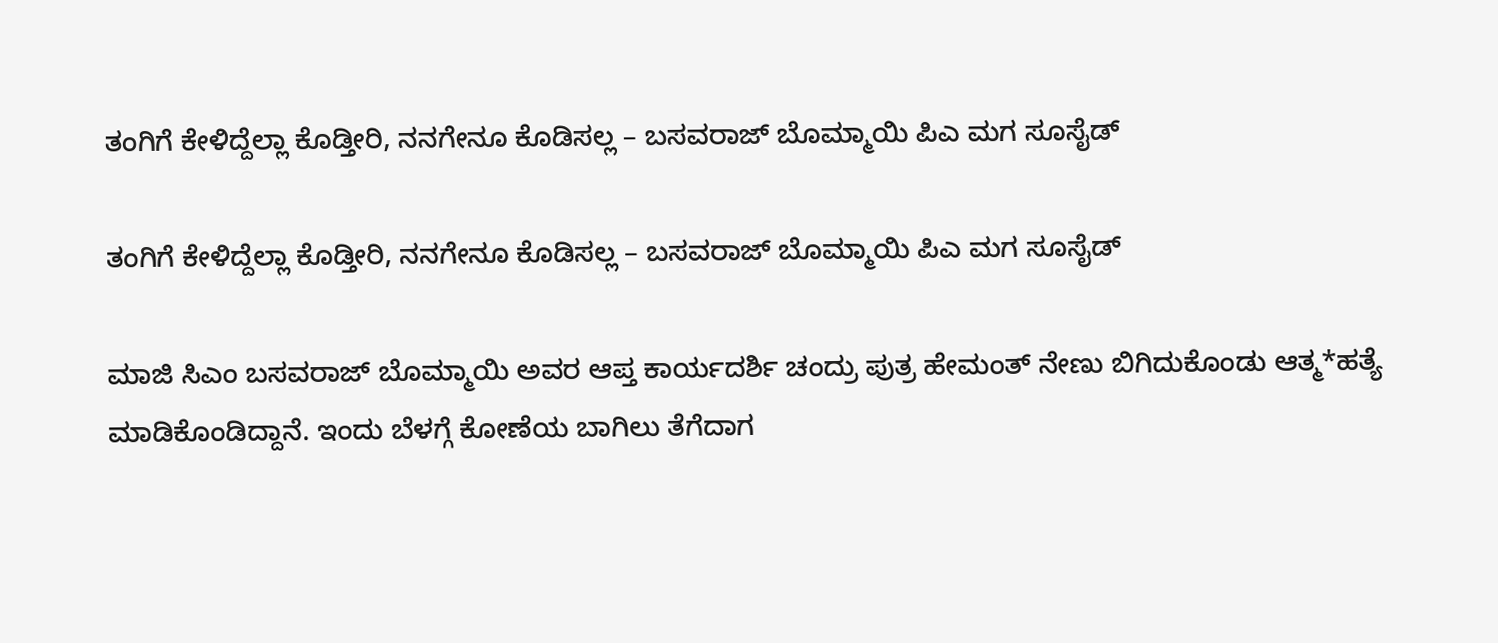ತಂಗಿಗೆ ಕೇಳಿದ್ದೆಲ್ಲಾ ಕೊಡ್ತೀರಿ, ನನಗೇನೂ ಕೊಡಿಸಲ್ಲ – ಬಸವರಾಜ್ ಬೊಮ್ಮಾಯಿ ಪಿಎ ಮಗ ಸೂಸೈಡ್

ತಂಗಿಗೆ ಕೇಳಿದ್ದೆಲ್ಲಾ ಕೊಡ್ತೀರಿ, ನನಗೇನೂ ಕೊಡಿಸಲ್ಲ – ಬಸವರಾಜ್ ಬೊಮ್ಮಾಯಿ ಪಿಎ ಮಗ ಸೂಸೈಡ್

ಮಾಜಿ ಸಿಎಂ ಬಸವರಾಜ್ ಬೊಮ್ಮಾಯಿ ಅವರ ಆಪ್ತ ಕಾರ್ಯದರ್ಶಿ ಚಂದ್ರು ಪುತ್ರ ಹೇಮಂತ್ ನೇಣು ಬಿಗಿದುಕೊಂಡು ಆತ್ಮ*ಹತ್ಯೆ ಮಾಡಿಕೊಂಡಿದ್ದಾನೆ. ಇಂದು ಬೆಳಗ್ಗೆ ಕೋಣೆಯ ಬಾಗಿಲು ತೆಗೆದಾಗ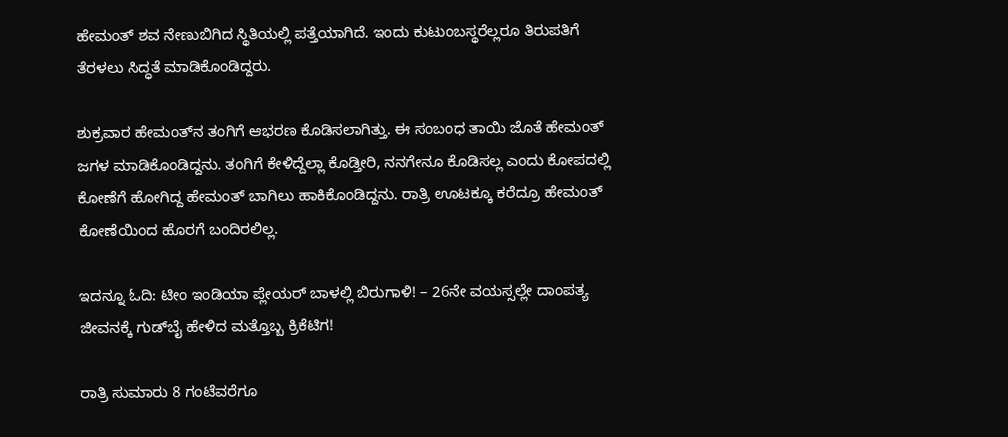ಹೇಮಂತ್ ಶವ ನೇಣುಬಿಗಿದ ಸ್ಥಿತಿಯಲ್ಲಿ ಪತ್ತೆಯಾಗಿದೆ. ಇಂದು ಕುಟುಂಬಸ್ಥರೆಲ್ಲರೂ ತಿರುಪತಿಗೆ ತೆರಳಲು ಸಿದ್ಧತೆ ಮಾಡಿಕೊಂಡಿದ್ದರು.

ಶುಕ್ರವಾರ ಹೇಮಂತ್‌ನ ತಂಗಿಗೆ ಆಭರಣ ಕೊಡಿಸಲಾಗಿತ್ತು. ಈ ಸಂಬಂಧ ತಾಯಿ ಜೊತೆ ಹೇಮಂತ್ ಜಗಳ ಮಾಡಿಕೊಂಡಿದ್ದನು. ತಂಗಿಗೆ ಕೇಳಿದ್ದೆಲ್ಲಾ ಕೊಡ್ತೀರಿ, ನನಗೇನೂ ಕೊಡಿಸಲ್ಲ ಎಂದು ಕೋಪದಲ್ಲಿ ಕೋಣೆಗೆ ಹೋಗಿದ್ದ ಹೇಮಂತ್ ಬಾಗಿಲು ಹಾಕಿಕೊಂಡಿದ್ದನು. ರಾತ್ರಿ ಊಟಕ್ಕೂ ಕರೆದ್ರೂ ಹೇಮಂತ್ ಕೋಣೆಯಿಂದ ಹೊರಗೆ ಬಂದಿರಲಿಲ್ಲ.

ಇದನ್ನೂ ಓದಿ: ಟೀಂ ಇಂಡಿಯಾ ಪ್ಲೇಯರ್‌ ಬಾಳಲ್ಲಿ ಬಿರುಗಾಳಿ! – 26ನೇ ವಯಸ್ಸಲ್ಲೇ ದಾಂಪತ್ಯ ಜೀವನಕ್ಕೆ ಗುಡ್‌ಬೈ ಹೇಳಿದ ಮತ್ತೊಬ್ಬ ಕ್ರಿಕೆಟಿಗ!

ರಾತ್ರಿ ಸುಮಾರು 8 ಗಂಟೆವರೆಗೂ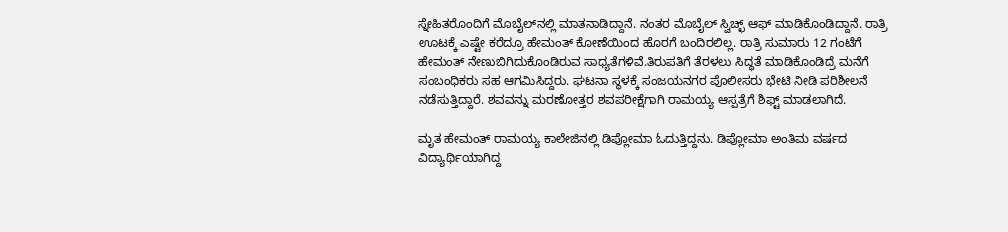ಸ್ನೇಹಿತರೊಂದಿಗೆ ಮೊಬೈಲ್‌ನಲ್ಲಿ ಮಾತನಾಡಿದ್ದಾನೆ. ನಂತರ ಮೊಬೈಲ್ ಸ್ವಿಚ್ಛ್ ಆಫ್ ಮಾಡಿಕೊಂಡಿದ್ದಾನೆ. ರಾತ್ರಿ ಊಟಕ್ಕೆ ಎಷ್ಟೇ ಕರೆದ್ರೂ ಹೇಮಂತ್ ಕೋಣೆಯಿಂದ ಹೊರಗೆ ಬಂದಿರಲಿಲ್ಲ. ರಾತ್ರಿ ಸುಮಾರು 12 ಗಂಟೆಗೆ ಹೇಮಂತ್ ನೇಣುಬಿಗಿದುಕೊಂಡಿರುವ ಸಾಧ್ಯತೆಗಳಿವೆ.ತಿರುಪತಿಗೆ ತೆರಳಲು ಸಿದ್ಧತೆ ಮಾಡಿಕೊಂಡಿದ್ರೆ ಮನೆಗೆ ಸಂಬಂಧಿಕರು ಸಹ ಆಗಮಿಸಿದ್ದರು. ಘಟನಾ ಸ್ಥಳಕ್ಕೆ ಸಂಜಯನಗರ ಪೊಲೀಸರು ಭೇಟಿ ನೀಡಿ ಪರಿಶೀಲನೆ ನಡೆಸುತ್ತಿದ್ದಾರೆ. ಶವವನ್ನು ಮರಣೋತ್ತರ ಶವಪರೀಕ್ಷೆಗಾಗಿ ರಾಮಯ್ಯ ಆಸ್ಪತ್ರೆಗೆ ಶಿಫ್ಟ್ ಮಾಡಲಾಗಿದೆ.

ಮೃತ ಹೇಮಂತ್ ರಾಮಯ್ಯ ಕಾಲೇಜಿನಲ್ಲಿ ಡಿಪ್ಲೋಮಾ ಓದುತ್ತಿದ್ದನು. ಡಿಪ್ಲೋಮಾ ಅಂತಿಮ ವರ್ಷದ ವಿದ್ಯಾರ್ಥಿಯಾಗಿದ್ದ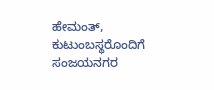ಹೇಮಂತ್, ಕುಟುಂಬಸ್ಥರೊಂದಿಗೆ ಸಂಜಯನಗರ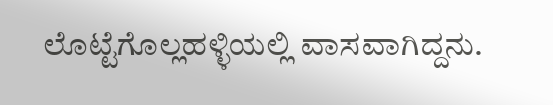ಲೊಟ್ಟೆಗೊಲ್ಲಹಳ್ಳಿಯಲ್ಲಿ ವಾಸವಾಗಿದ್ದನು.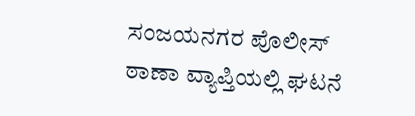ಸಂಜಯನಗರ ಪೊಲೀಸ್ ಠಾಣಾ ವ್ಯಾಪ್ತಿಯಲ್ಲಿ ಘಟನೆ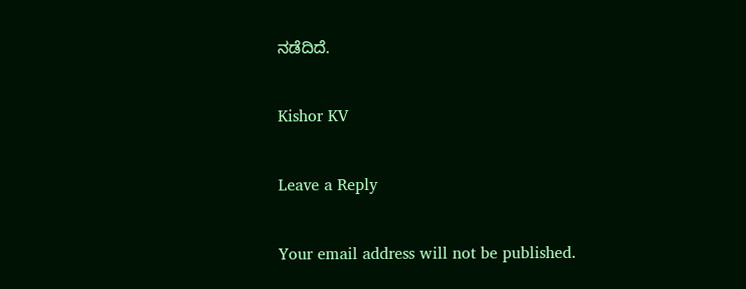ನಡೆದಿದೆ.

Kishor KV

Leave a Reply

Your email address will not be published.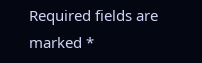Required fields are marked *